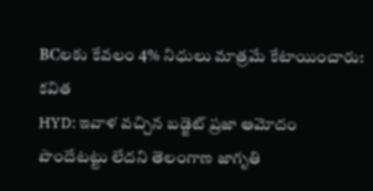BCలకు కేవలం 4% నిధులు మాత్రమే కేటాయించారు: కవిత
HYD: ఇవాళ వచ్చిన బడ్జెట్ ప్రజా ఆమోదం పొందేటట్టు లేదని తెలంగాణ జాగృతి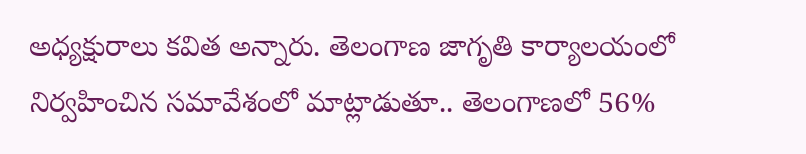అధ్యక్షురాలు కవిత అన్నారు. తెలంగాణ జాగృతి కార్యాలయంలో నిర్వహించిన సమావేశంలో మాట్లాడుతూ.. తెలంగాణలో 56%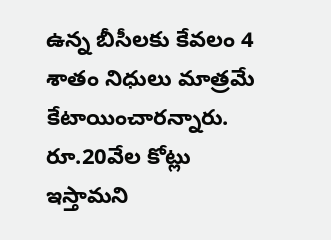ఉన్న బీసీలకు కేవలం 4 శాతం నిధులు మాత్రమే కేటాయించారన్నారు. రూ.20వేల కోట్లు ఇస్తామని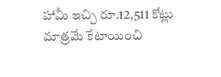హామీ ఇచ్చి రూ.12,511 కోట్లు మాత్రమే కేటాయించి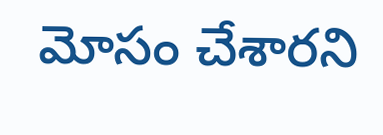మోసం చేశారని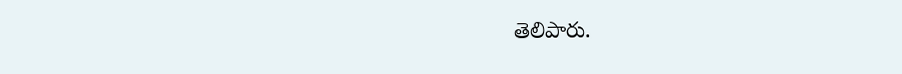తెలిపారు.